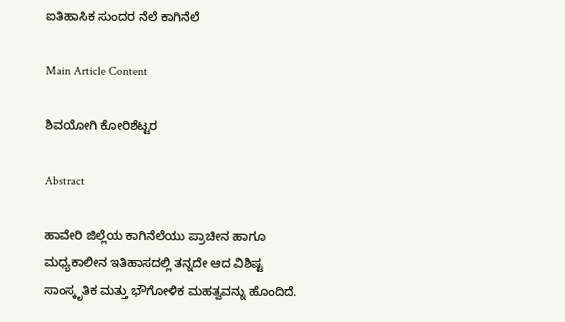ಐತಿಹಾಸಿಕ ಸುಂದರ ನೆಲೆ ಕಾಗಿನೆಲೆ

Main Article Content

ಶಿವಯೋಗಿ ಕೋರಿಶೆಟ್ಟರ

Abstract

ಹಾವೇರಿ ಜಿಲ್ಲೆಯ ಕಾಗಿನೆಲೆಯು ಪ್ರಾಚೀನ ಹಾಗೂ ಮಧ್ಯಕಾಲೀನ ಇತಿಹಾಸದಲ್ಲಿ ತನ್ನದೇ ಆದ ವಿಶಿಷ್ಟ ಸಾಂಸ್ಕೃತಿಕ ಮತ್ತು ಭೌಗೋಳಿಕ ಮಹತ್ವವನ್ನು ಹೊಂದಿದೆ.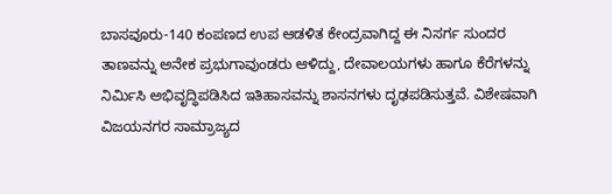ಬಾಸವೂರು-140 ಕಂಪಣದ ಉಪ ಆಡಳಿತ ಕೇಂದ್ರವಾಗಿದ್ದ ಈ ನಿಸರ್ಗ ಸುಂದರ ತಾಣವನ್ನು ಅನೇಕ ಪ್ರಭುಗಾವುಂಡರು ಆಳಿದ್ದು, ದೇವಾಲಯಗಳು ಹಾಗೂ ಕೆರೆಗಳನ್ನು ನಿರ್ಮಿಸಿ ಅಭಿವೃದ್ಧಿಪಡಿಸಿದ ಇತಿಹಾಸವನ್ನು ಶಾಸನಗಳು ದೃಢಪಡಿಸುತ್ತವೆ. ವಿಶೇಷವಾಗಿ ವಿಜಯನಗರ ಸಾಮ್ರಾಜ್ಯದ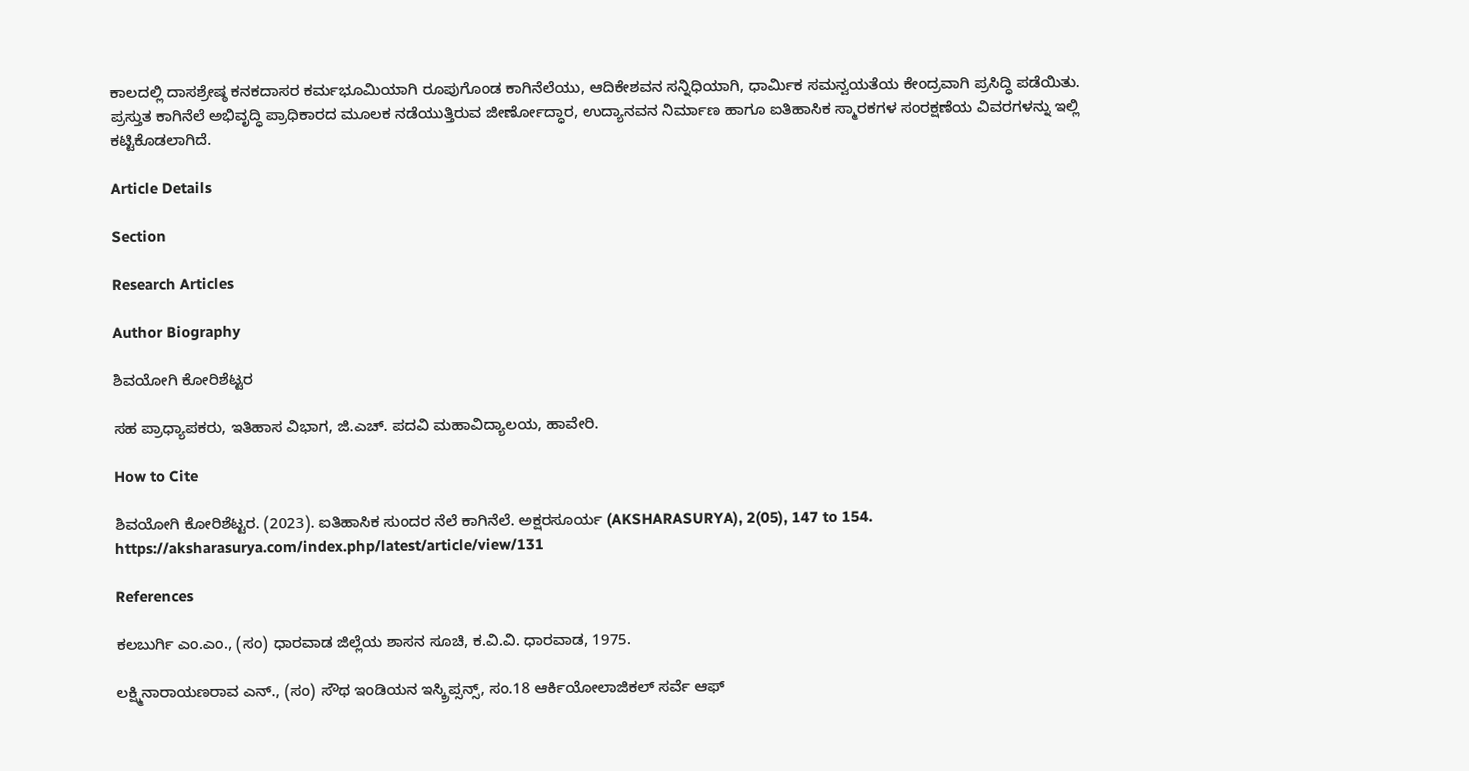ಕಾಲದಲ್ಲಿ ದಾಸಶ್ರೇಷ್ಠ ಕನಕದಾಸರ ಕರ್ಮಭೂಮಿಯಾಗಿ ರೂಪುಗೊಂಡ ಕಾಗಿನೆಲೆಯು, ಆದಿಕೇಶವನ ಸನ್ನಿಧಿಯಾಗಿ, ಧಾರ್ಮಿಕ ಸಮನ್ವಯತೆಯ ಕೇಂದ್ರವಾಗಿ ಪ್ರಸಿದ್ಧಿ ಪಡೆಯಿತು. ಪ್ರಸ್ತುತ ಕಾಗಿನೆಲೆ ಅಭಿವೃದ್ಧಿ ಪ್ರಾಧಿಕಾರದ ಮೂಲಕ ನಡೆಯುತ್ತಿರುವ ಜೀರ್ಣೋದ್ಧಾರ, ಉದ್ಯಾನವನ ನಿರ್ಮಾಣ ಹಾಗೂ ಐತಿಹಾಸಿಕ ಸ್ಮಾರಕಗಳ ಸಂರಕ್ಷಣೆಯ ವಿವರಗಳನ್ನು ಇಲ್ಲಿ ಕಟ್ಟಿಕೊಡಲಾಗಿದೆ.

Article Details

Section

Research Articles

Author Biography

ಶಿವಯೋಗಿ ಕೋರಿಶೆಟ್ಟರ

ಸಹ ಪ್ರಾಧ್ಯಾಪಕರು, ಇತಿಹಾಸ ವಿಭಾಗ, ಜಿ.ಎಚ್. ಪದವಿ ಮಹಾವಿದ್ಯಾಲಯ, ಹಾವೇರಿ.

How to Cite

ಶಿವಯೋಗಿ ಕೋರಿಶೆಟ್ಟರ. (2023). ಐತಿಹಾಸಿಕ ಸುಂದರ ನೆಲೆ ಕಾಗಿನೆಲೆ. ಅಕ್ಷರಸೂರ್ಯ (AKSHARASURYA), 2(05), 147 to 154. https://aksharasurya.com/index.php/latest/article/view/131

References

ಕಲಬುರ್ಗಿ ಎಂ.ಎಂ., (ಸಂ) ಧಾರವಾಡ ಜಿಲ್ಲೆಯ ಶಾಸನ ಸೂಚಿ, ಕ.ವಿ.ವಿ. ಧಾರವಾಡ, 1975.

ಲಕ್ಷ್ಮಿನಾರಾಯಣರಾವ ಎನ್., (ಸಂ) ಸೌಥ ಇಂಡಿಯನ ಇಸ್ಕ್ರಿಪ್ಸನ್ಸ್, ಸಂ.18 ಆರ್ಕಿಯೋಲಾಜಿಕಲ್ ಸರ್ವೆ ಆಫ್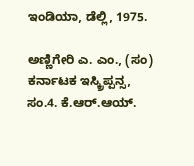ಇಂಡಿಯಾ, ಡೆಲ್ಲಿ, 1975.

ಅಣ್ಣಿಗೇರಿ ಎ. ಎಂ., (ಸಂ) ಕರ್ನಾಟಕ ಇಸ್ಕ್ರಿಪ್ಪನ್ಸ, ಸಂ.4. ಕೆ.ಆರ್.ಆಯ್.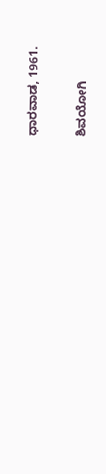ಧಾರವಾಡ, 1961.

ಶಿವಯೋಗಿ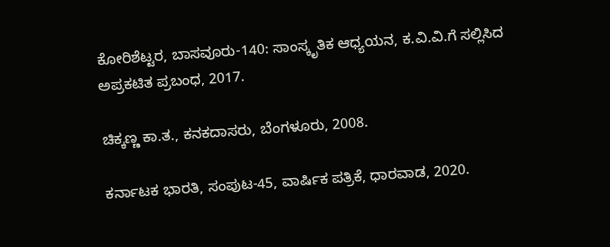ಕೋರಿಶೆಟ್ಟರ, ಬಾಸವೂರು-140: ಸಾಂಸ್ಕೃತಿಕ ಆಧ್ಯಯನ, ಕ.ವಿ.ವಿ.ಗೆ ಸಲ್ಲಿಸಿದ ಅಪ್ರಕಟಿತ ಪ್ರಬಂಧ, 2017.

ಚಿಕ್ಕಣ್ಣ ಕಾ.ತ., ಕನಕದಾಸರು, ಬೆಂಗಳೂರು, 2008.

ಕರ್ನಾಟಕ ಭಾರತಿ, ಸಂಪುಟ-45, ವಾರ್ಷಿಕ ಪತ್ರಿಕೆ, ಧಾರವಾಡ, 2020.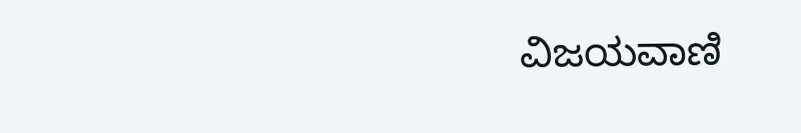ವಿಜಯವಾಣಿ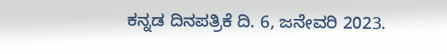ಕನ್ನಡ ದಿನಪತ್ರಿಕೆ ದಿ. 6, ಜನೇವರಿ 2023.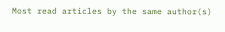Most read articles by the same author(s)